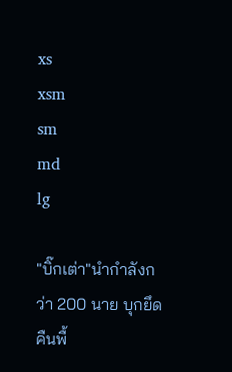xs
xsm
sm
md
lg

"บิ๊กเต่า"นำกำลังกว่า 200 นาย บุกยึดคืนพื้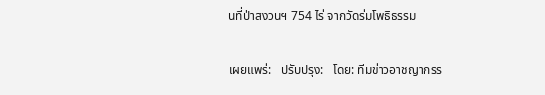นที่ป่าสงวนฯ 754 ไร่ จากวัดร่มโพธิธรรม

เผยแพร่:   ปรับปรุง:   โดย: ทีมข่าวอาชญากรร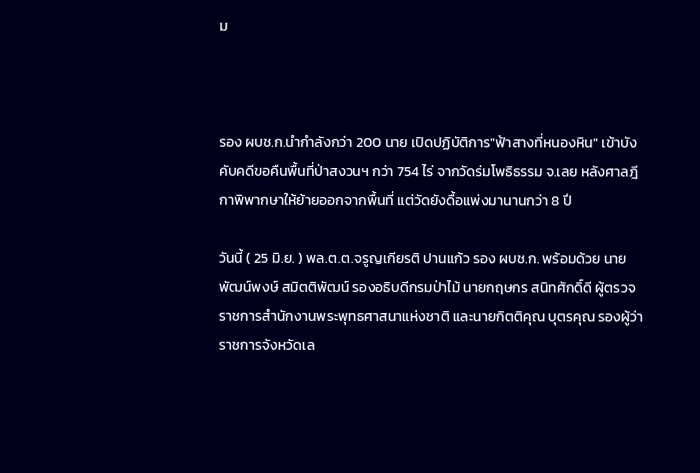ม



รอง ผบช.ก.นำกำลังกว่า 200 นาย เปิดปฏิบัติการ"ฟ้าสางที่หนองหิน" เข้าบังคับคดีขอคืนพื้นที่ป่าสงวนฯ กว่า 754 ไร่ จากวัดร่มโพธิธรรม จ.เลย หลังศาลฎีกาพิพากษาให้ย้ายออกจากพื้นที่ แต่วัดยังดื้อแพ่งมานานกว่า 8 ปี

วันนี้ ( 25 มิ.ย. ) พล.ต.ต.จรูญเกียรติ ปานแก้ว รอง ผบช.ก. พร้อมด้วย นายพัฒน์พงษ์ สมิตติพัฒน์ รองอธิบดีกรมป่าไม้ นายกฤษกร สนิทศักดิ์ดี ผู้ตรวจราชการสำนักงานพระพุทธศาสนาแห่งชาติ และนายกิตติคุณ บุตรคุณ รองผู้ว่าราชการจังหวัดเล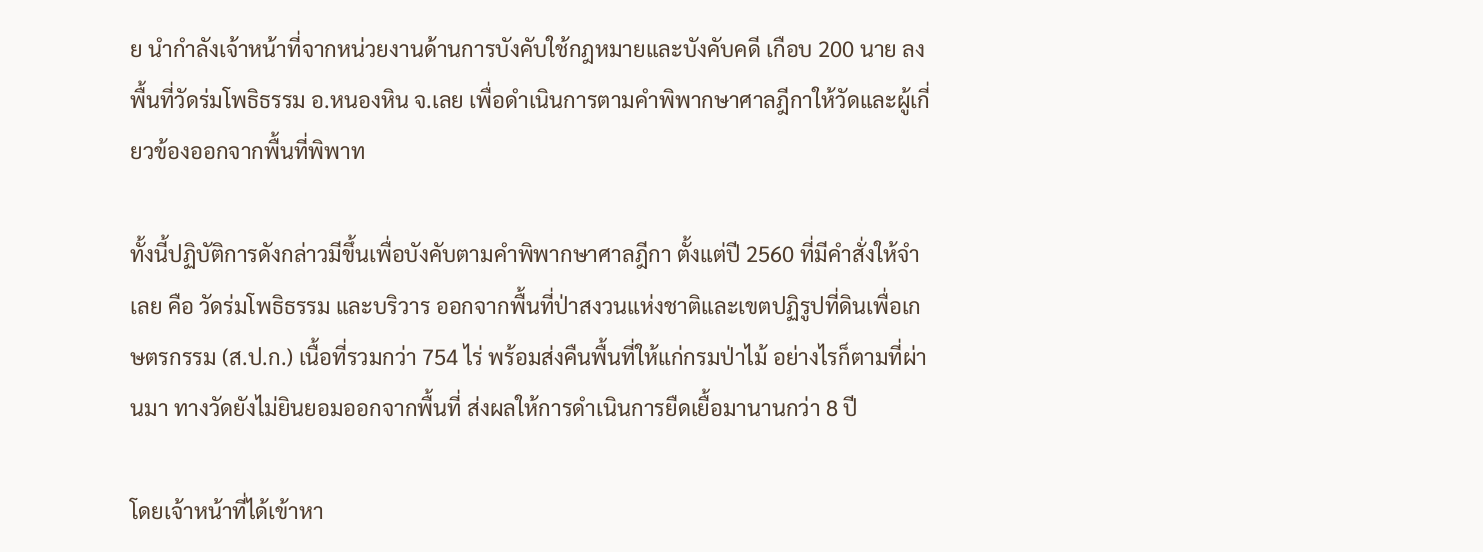ย นำกำลังเจ้าหน้าที่จากหน่วยงานด้านการบังคับใช้กฎหมายและบังคับคดี เกือบ 200 นาย ลงพื้นที่วัดร่มโพธิธรรม อ.หนองหิน จ.เลย เพื่อดำเนินการตามคำพิพากษาศาลฎีกาให้วัดและผู้เกี่ยวข้องออกจากพื้นที่พิพาท

ทั้งนี้ปฏิบัติการดังกล่าวมีขึ้นเพื่อบังคับตามคำพิพากษาศาลฎีกา ตั้งแต่ปี 2560 ที่มีคำสั่งให้จำเลย คือ วัดร่มโพธิธรรม และบริวาร ออกจากพื้นที่ป่าสงวนแห่งชาติและเขตปฏิรูปที่ดินเพื่อเกษตรกรรม (ส.ป.ก.) เนื้อที่รวมกว่า 754 ไร่ พร้อมส่งคืนพื้นที่ให้แก่กรมป่าไม้ อย่างไรก็ตามที่ผ่านมา ทางวัดยังไม่ยินยอมออกจากพื้นที่ ส่งผลให้การดำเนินการยืดเยื้อมานานกว่า 8 ปี

โดยเจ้าหน้าที่ได้เข้าหา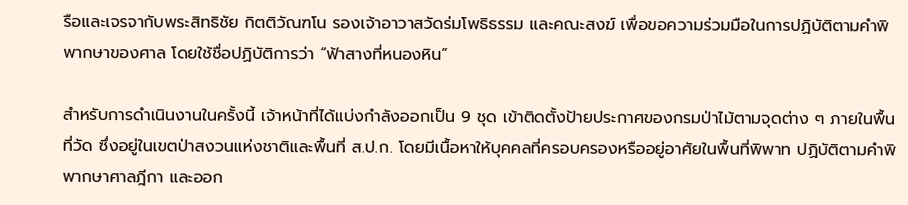รือและเจรจากับพระสิทธิชัย กิตติวัณฑโน รองเจ้าอาวาสวัดร่มโพธิธรรม และคณะสงฆ์ เพื่อขอความร่วมมือในการปฏิบัติตามคำพิพากษาของศาล โดยใช้ชื่อปฏิบัติการว่า “ฟ้าสางที่หนองหิน”

สำหรับการดำเนินงานในครั้งนี้ เจ้าหน้าที่ได้แบ่งกำลังออกเป็น 9 ชุด เข้าติดตั้งป้ายประกาศของกรมป่าไม้ตามจุดต่าง ๆ ภายในพื้นที่วัด ซึ่งอยู่ในเขตป่าสงวนแห่งชาติและพื้นที่ ส.ป.ก. โดยมีเนื้อหาให้บุคคลที่ครอบครองหรืออยู่อาศัยในพื้นที่พิพาท ปฏิบัติตามคำพิพากษาศาลฎีกา และออก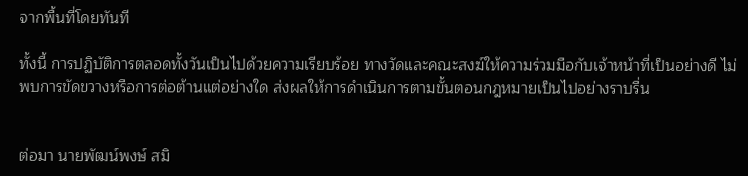จากพื้นที่โดยทันที

ทั้งนี้ การปฏิบัติการตลอดทั้งวันเป็นไปด้วยความเรียบร้อย ทางวัดและคณะสงฆ์ให้ความร่วมมือกับเจ้าหน้าที่เป็นอย่างดี ไม่พบการขัดขวางหรือการต่อต้านแต่อย่างใด ส่งผลให้การดำเนินการตามขั้นตอนกฎหมายเป็นไปอย่างราบรื่น


ต่อมา นายพัฒน์พงษ์ สมิ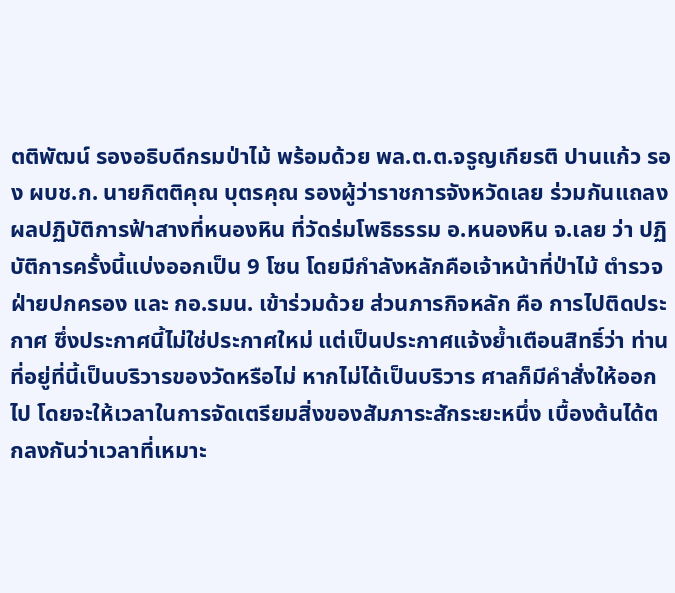ตติพัฒน์ รองอธิบดีกรมป่าไม้ พร้อมด้วย พล.ต.ต.จรูญเกียรติ ปานแก้ว รอง ผบช.ก. นายกิตติคุณ บุตรคุณ รองผู้ว่าราชการจังหวัดเลย ร่วมกันแถลงผลปฏิบัติการฟ้าสางที่หนองหิน ที่วัดร่มโพธิธรรม อ.หนองหิน จ.เลย ว่า ปฏิบัติการครั้งนี้แบ่งออกเป็น 9 โซน โดยมีกำลังหลักคือเจ้าหน้าที่ป่าไม้ ตำรวจ ฝ่ายปกครอง และ กอ.รมน. เข้าร่วมด้วย ส่วนภารกิจหลัก คือ การไปติดประกาศ ซึ่งประกาศนี้ไม่ใช่ประกาศใหม่ แต่เป็นประกาศแจ้งย้ำเตือนสิทธิ์ว่า ท่านที่อยู่ที่นี้เป็นบริวารของวัดหรือไม่ หากไม่ได้เป็นบริวาร ศาลก็มีคำสั่งให้ออกไป โดยจะให้เวลาในการจัดเตรียมสิ่งของสัมภาระสักระยะหนึ่ง เบื้องต้นได้ตกลงกันว่าเวลาที่เหมาะ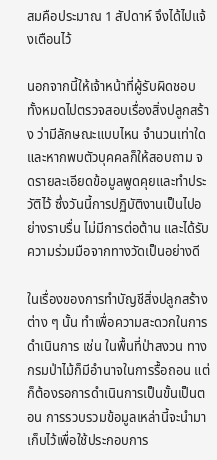สมคือประมาณ 1 สัปดาห์ จึงได้ไปแจ้งเตือนไว้

นอกจากนี้ให้เจ้าหน้าที่ผู้รับผิดชอบทั้งหมดไปตรวจสอบเรื่องสิ่งปลูกสร้าง ว่ามีลักษณะแบบไหน จำนวนเท่าใด และหากพบตัวบุคคลก็ให้สอบถาม จดรายละเอียดข้อมูลพูดคุยและทำประวัติไว้ ซึ่งวันนี้การปฏิบัติงานเป็นไปอย่างราบรื่น ไม่มีการต่อต้าน และได้รับความร่วมมือจากทางวัดเป็นอย่างดี

ในเรื่องของการทำบัญชีสิ่งปลูกสร้างต่าง ๆ นั้น ทำเพื่อความสะดวกในการดำเนินการ เช่น ในพื้นที่ป่าสงวน ทางกรมป่าไม้ก็มีอำนาจในการรื้อถอน แต่ก็ต้องรอการดำเนินการเป็นขั้นเป็นตอน การรวบรวมข้อมูลเหล่านี้จะนำมาเก็บไว้เพื่อใช้ประกอบการ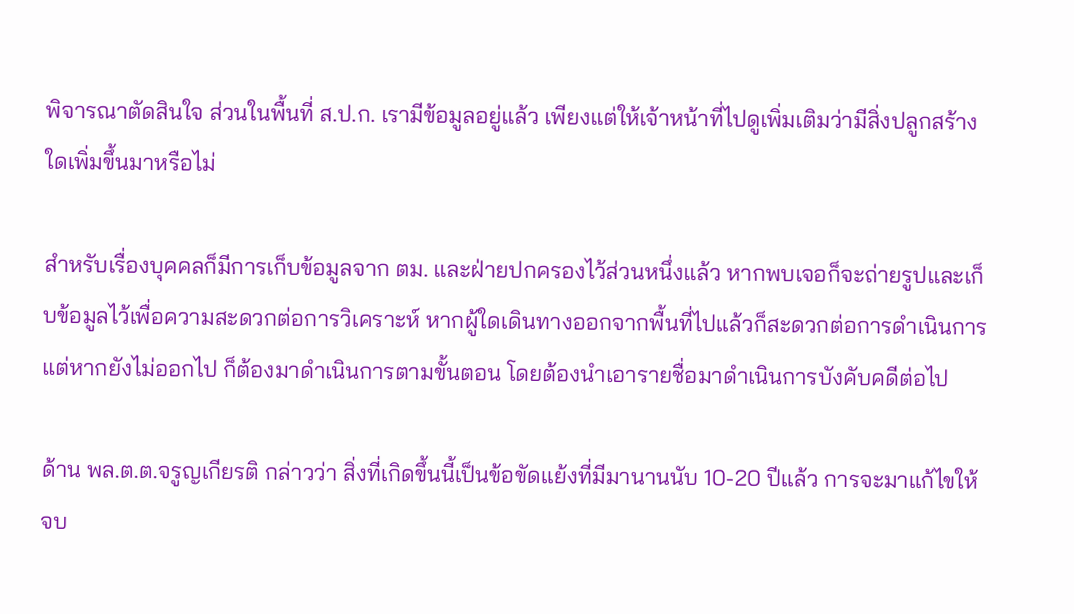พิจารณาตัดสินใจ ส่วนในพื้นที่ ส.ป.ก. เรามีข้อมูลอยู่แล้ว เพียงแต่ให้เจ้าหน้าที่ไปดูเพิ่มเติมว่ามีสิ่งปลูกสร้างใดเพิ่มขึ้นมาหรือไม่

สำหรับเรื่องบุคคลก็มีการเก็บข้อมูลจาก ตม. และฝ่ายปกครองไว้ส่วนหนึ่งแล้ว หากพบเจอก็จะถ่ายรูปและเก็บข้อมูลไว้เพื่อความสะดวกต่อการวิเคราะห์ หากผู้ใดเดินทางออกจากพื้นที่ไปแล้วก็สะดวกต่อการดำเนินการ แต่หากยังไม่ออกไป ก็ต้องมาดำเนินการตามขั้นตอน โดยต้องนำเอารายชื่อมาดำเนินการบังคับคดีต่อไป

ด้าน พล.ต.ต.จรูญเกียรติ กล่าวว่า สิ่งที่เกิดขึ้นนี้เป็นข้อขัดแย้งที่มีมานานนับ 10-20 ปีแล้ว การจะมาแก้ไขให้จบ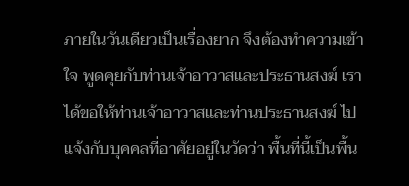ภายในวันเดียวเป็นเรื่องยาก จึงต้องทำความเข้าใจ พูดคุยกับท่านเจ้าอาวาสและประธานสงฆ์ เราได้ขอให้ท่านเจ้าอาวาสและท่านประธานสงฆ์ ไปแจ้งกับบุคคลที่อาศัยอยู่ในวัดว่า พื้นที่นี้เป็นพื้น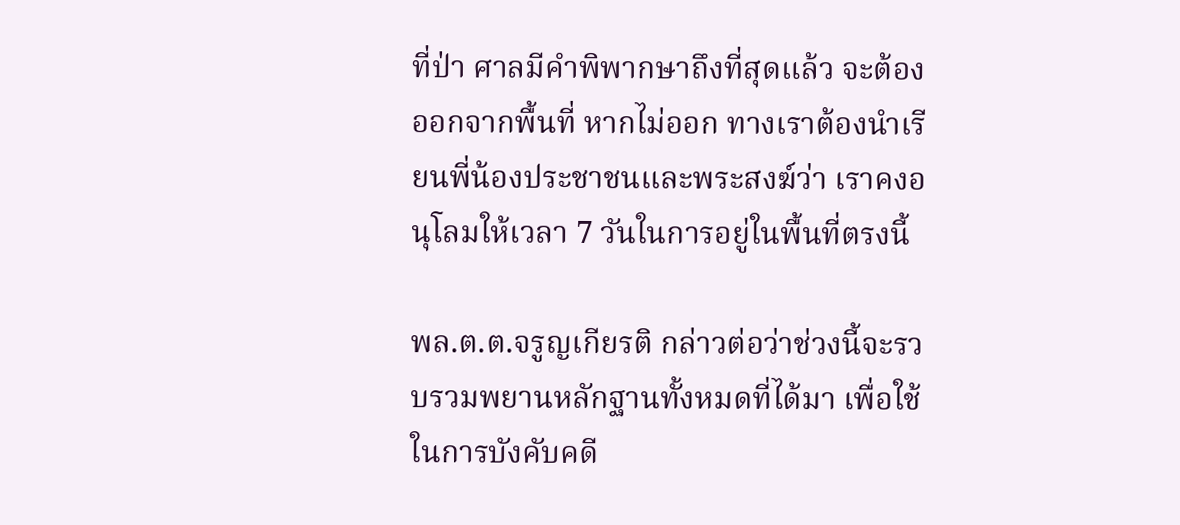ที่ป่า ศาลมีคำพิพากษาถึงที่สุดแล้ว จะต้องออกจากพื้นที่ หากไม่ออก ทางเราต้องนำเรียนพี่น้องประชาชนและพระสงฆ์ว่า เราคงอนุโลมให้เวลา 7 วันในการอยู่ในพื้นที่ตรงนี้

พล.ต.ต.จรูญเกียรติ กล่าวต่อว่าช่วงนี้จะรวบรวมพยานหลักฐานทั้งหมดที่ได้มา เพื่อใช้ในการบังคับคดี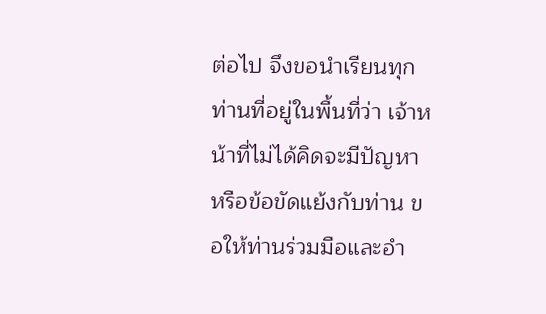ต่อไป จึงขอนำเรียนทุกท่านที่อยู่ในพื้นที่ว่า เจ้าหน้าที่ไม่ได้คิดจะมีปัญหาหรือข้อขัดแย้งกับท่าน ขอให้ท่านร่วมมือและอำ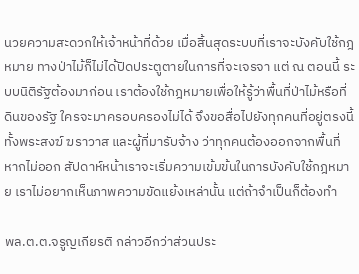นวยความสะดวกให้เจ้าหน้าที่ด้วย เมื่อสิ้นสุดระบบที่เราจะบังคับใช้กฎหมาย ทางป่าไม้ก็ไม่ได้ปิดประตูตายในการที่จะเจรจา แต่ ณ ตอนนี้ ระบบนิติรัฐต้องมาก่อน เราต้องใช้กฎหมายเพื่อให้รู้ว่าพื้นที่ป่าไม้หรือที่ดินของรัฐ ใครจะมาครอบครองไม่ได้ จึงขอสื่อไปยังทุกคนที่อยู่ตรงนี้ ทั้งพระสงฆ์ ฆราวาส และผู้ที่มารับจ้าง ว่าทุกคนต้องออกจากพื้นที่ หากไม่ออก สัปดาห์หน้าเราจะเริ่มความเข้มข้นในการบังคับใช้กฎหมาย เราไม่อยากเห็นภาพความขัดแย้งเหล่านั้น แต่ถ้าจำเป็นก็ต้องทำ

พล.ต.ต.จรูญเกียรติ กล่าวอีกว่าส่วนประ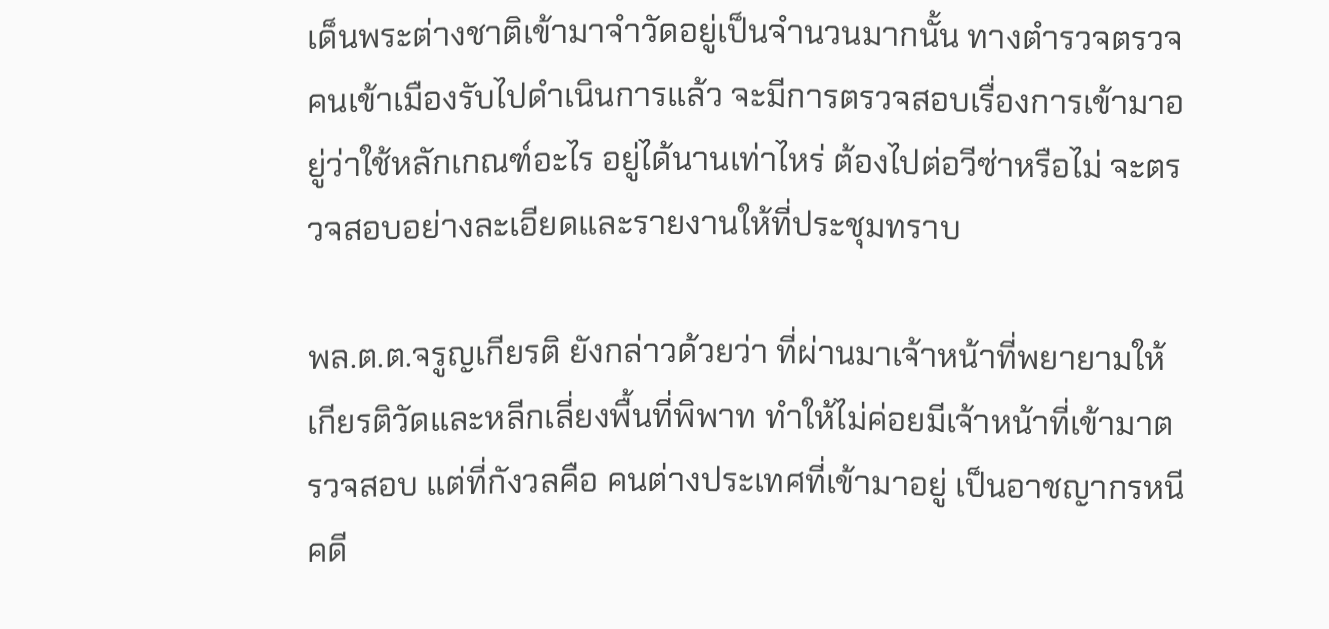เด็นพระต่างชาติเข้ามาจำวัดอยู่เป็นจำนวนมากนั้น ทางตำรวจตรวจคนเข้าเมืองรับไปดำเนินการแล้ว จะมีการตรวจสอบเรื่องการเข้ามาอยู่ว่าใช้หลักเกณฑ์อะไร อยู่ได้นานเท่าไหร่ ต้องไปต่อวีซ่าหรือไม่ จะตรวจสอบอย่างละเอียดและรายงานให้ที่ประชุมทราบ

พล.ต.ต.จรูญเกียรติ ยังกล่าวด้วยว่า ที่ผ่านมาเจ้าหน้าที่พยายามให้เกียรติวัดและหลีกเลี่ยงพื้นที่พิพาท ทำให้ไม่ค่อยมีเจ้าหน้าที่เข้ามาตรวจสอบ แต่ที่กังวลคือ คนต่างประเทศที่เข้ามาอยู่ เป็นอาชญากรหนีคดี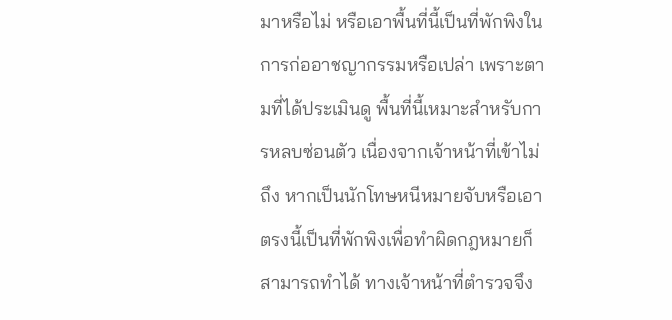มาหรือไม่ หรือเอาพื้นที่นี้เป็นที่พักพิงในการก่ออาชญากรรมหรือเปล่า เพราะตามที่ได้ประเมินดู พื้นที่นี้เหมาะสำหรับการหลบซ่อนตัว เนื่องจากเจ้าหน้าที่เข้าไม่ถึง หากเป็นนักโทษหนีหมายจับหรือเอาตรงนี้เป็นที่พักพิงเพื่อทำผิดกฎหมายก็สามารถทำได้ ทางเจ้าหน้าที่ตำรวจจึง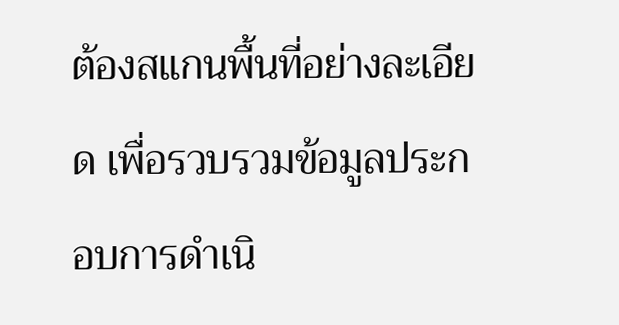ต้องสแกนพื้นที่อย่างละเอียด เพื่อรวบรวมข้อมูลประกอบการดำเนิ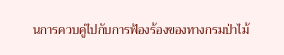นการควบคู่ไปกับการฟ้องร้องของทางกรมป่าไม้